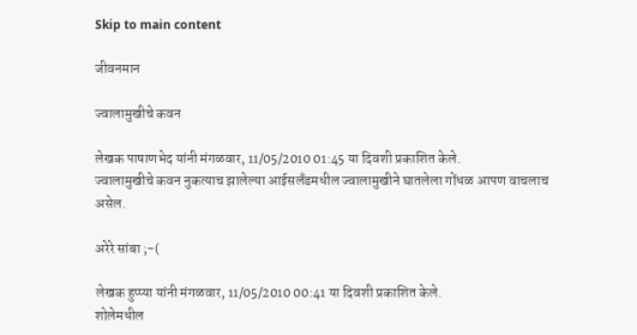Skip to main content

जीवनमान

ज्वालामुखीचे कवन

लेखक पाषाणभेद यांनी मंगळवार, 11/05/2010 01:45 या दिवशी प्रकाशित केले.
ज्वालामुखीचे कवन नुकत्याच झालेल्या आईसलँडमधील ज्वालामुखीने घातलेला गोंधळ आपण वाचलाच असेल.

अरेरे सांबा ;-(

लेखक हुप्प्या यांनी मंगळवार, 11/05/2010 00:41 या दिवशी प्रकाशित केले.
शोलेमधील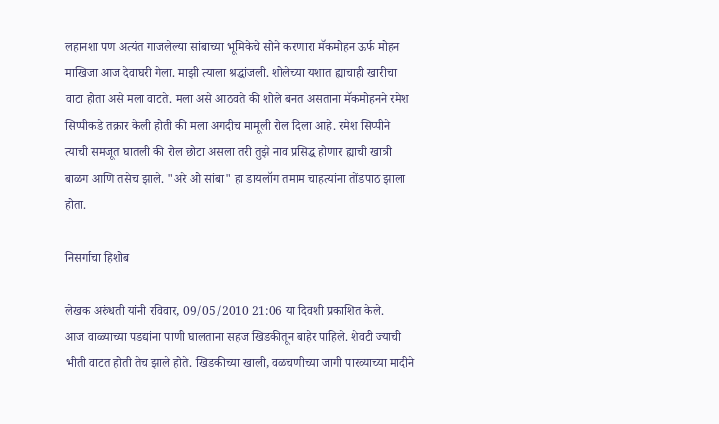लहानशा पण अत्यंत गाजलेल्या सांबाच्या भूमिकेचे सोने करणारा मॅकमोहन ऊर्फ मोहन माखिजा आज देवाघरी गेला. माझी त्याला श्रद्धांजली. शोलेच्या यशात ह्याचाही खारीचा वाटा होता असे मला वाटते. मला असे आठवते की शोले बनत असताना मॅकमोहनने रमेश सिप्पीकडे तक्रार केली होती की मला अगदीच मामूली रोल दिला आहे. रमेश सिप्पीने त्याची समजूत घातली की रोल छोटा असला तरी तुझे नाव प्रसिद्ध होणार ह्याची खात्री बाळग आणि तसेच झाले. "अरे ओ सांबा" हा डायलॉग तमाम चाहत्यांना तोंडपाठ झाला होता.

निसर्गाचा हिशोब

लेखक अरुंधती यांनी रविवार, 09/05/2010 21:06 या दिवशी प्रकाशित केले.
आज वाळ्याच्या पडद्यांना पाणी घालताना सहज खिडकीतून बाहेर पाहिले. शेवटी ज्याची भीती वाटत होती तेच झाले होते. खिडकीच्या खाली, वळचणीच्या जागी पारव्याच्या मादीने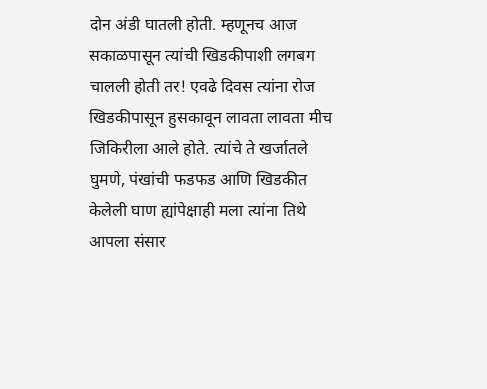दोन अंडी घातली होती. म्हणूनच आज सकाळपासून त्यांची खिडकीपाशी लगबग चालली होती तर! एवढे दिवस त्यांना रोज खिडकीपासून हुसकावून लावता लावता मीच जिकिरीला आले होते. त्यांचे ते खर्जातले घुमणे, पंखांची फडफड आणि खिडकीत केलेली घाण ह्यांपेक्षाही मला त्यांना तिथे आपला संसार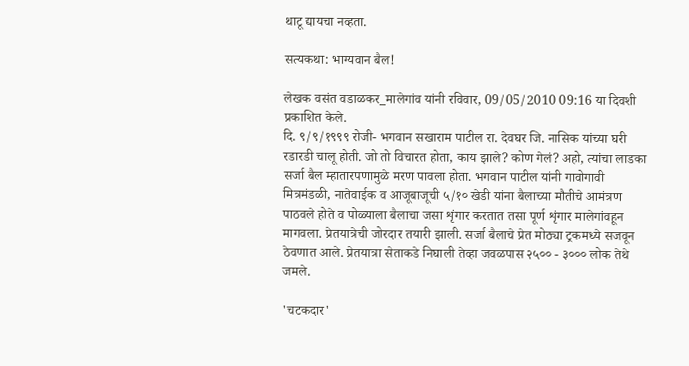थाटू द्यायचा नव्हता.

सत्यकथा: भाग्यवान बैल!

लेखक वसंत वडाळकर_मालेगांव यांनी रविवार, 09/05/2010 09:16 या दिवशी प्रकाशित केले.
दि. ९/९/१९९९ रोजी- भगवान सखाराम पाटील रा. देवघर जि. नासिक यांच्या घरी रडारडी चालू होती. जो तो विचारत होता, काय झाले? कोण गेलं? अहो, त्यांचा लाडका सर्जा बैल म्हातारपणामुळे मरण पावला होता. भगवान पाटील यांनी गावोगावी मित्रमंडळी, नातेवाईक व आजूबाजूची ५/१० खेडी यांना बैलाच्या मौतीचे आमंत्रण पाठवले होते व पोळ्याला बैलाचा जसा शृंगार करतात तसा पूर्ण शृंगार मालेगांवहून मागवला. प्रेतयात्रेची जोरदार तयारी झाली. सर्जा बैलाचे प्रेत मोठ्या ट्रकमध्ये सजवून ठेवणात आले. प्रेतयात्रा सेताकडे निघाली तेव्हा जवळपास २५०० - ३००० लोक तेथे जमले.

'चटकदार'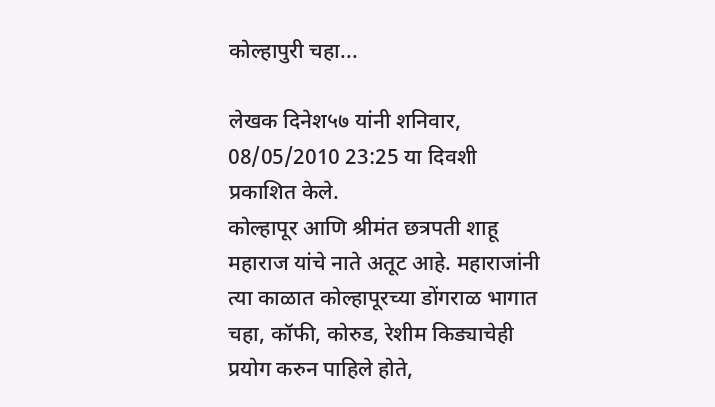कोल्हापुरी चहा...

लेखक दिनेश५७ यांनी शनिवार, 08/05/2010 23:25 या दिवशी प्रकाशित केले.
कोल्हापूर आणि श्रीमंत छत्रपती शाहू महाराज यांचे नाते अतूट आहे. महाराजांनी त्या काळात कोल्हापूरच्या डोंगराळ भागात चहा, कॉफी, कोरुड, रेशीम किड्याचेही प्रयोग करुन पाहिले होते,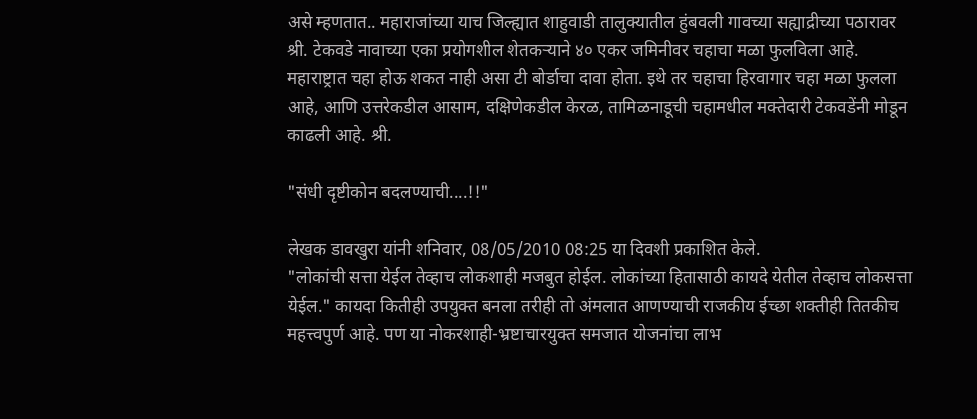असे म्हणतात.. महाराजांच्या याच जिल्ह्यात शाहुवाडी तालुक्यातील हुंबवली गावच्या सह्याद्रीच्या पठारावर श्री. टेकवडे नावाच्या एका प्रयोगशील शेतकर्‍याने ४० एकर जमिनीवर चहाचा मळा फुलविला आहे. महाराष्ट्रात चहा होऊ शकत नाही असा टी बोर्डाचा दावा होता. इथे तर चहाचा हिरवागार चहा मळा फुलला आहे, आणि उत्तरेकडील आसाम, दक्षिणेकडील केरळ, तामिळनाडूची चहामधील मक्तेदारी टेकवडेंनी मोडून काढली आहे. श्री.

"संधी दृष्टीकोन बदलण्याची....!!"

लेखक डावखुरा यांनी शनिवार, 08/05/2010 08:25 या दिवशी प्रकाशित केले.
"लोकांची सत्ता येईल तेव्हाच लोकशाही मजबुत होईल. लोकांच्या हितासाठी कायदे येतील तेव्हाच लोकसत्ता येईल." कायदा कितीही उपयुक्त बनला तरीही तो अंमलात आणण्याची राजकीय ईच्छा शक्तीही तितकीच महत्त्वपुर्ण आहे. पण या नोकरशाही-भ्रष्टाचारयुक्त समजात योजनांचा लाभ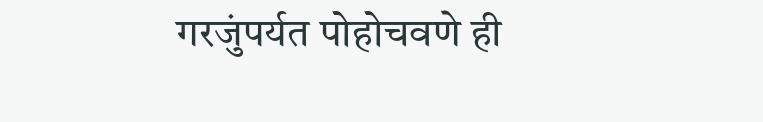गरजुंपर्यत पोहोचवणे ही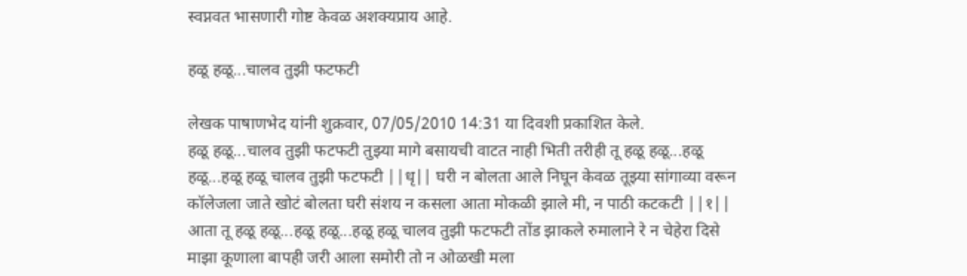स्वप्नवत भासणारी गोष्ट केवळ अशक्यप्राय आहे.

हळू हळू...चालव तुझी फटफटी

लेखक पाषाणभेद यांनी शुक्रवार, 07/05/2010 14:31 या दिवशी प्रकाशित केले.
हळू हळू...चालव तुझी फटफटी तुझ्या मागे बसायची वाटत नाही भिती तरीही तू हळू हळू...हळू हळू...हळू हळू चालव तुझी फटफटी ||धृ|| घरी न बोलता आले निघून केवळ तूझ्या सांगाव्या वरून कॉलेजला जाते खोटं बोलता घरी संशय न कसला आता मोकळी झाले मी, न पाठी कटकटी ||१|| आता तू हळू हळू...हळू हळू...हळू हळू चालव तुझी फटफटी तोंड झाकले रुमालाने रे न चेहेरा दिसे माझा कूणाला बापही जरी आला समोरी तो न ओळखी मला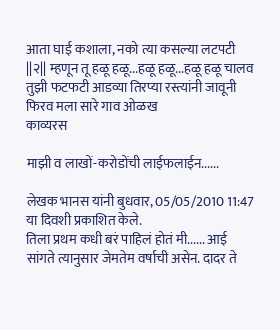आता घाई कशाला, नको त्या कसल्या लटपटी ||२|| म्हणून तू हळू हळू...हळू हळू...हळू हळू चालव तुझी फटफटी आडव्या तिरप्या रस्त्यांनी जावूनी फिरव मला सारे गाव ओळख
काव्यरस

माझी व लाखों-करोडोंची लाईफलाईन......

लेखक भानस यांनी बुधवार, 05/05/2010 11:47 या दिवशी प्रकाशित केले.
तिला प्रथम कधी बरं पाहिलं होतं मी...... आई सांगते त्यानुसार जेमतेम वर्षाची असेन. दादर ते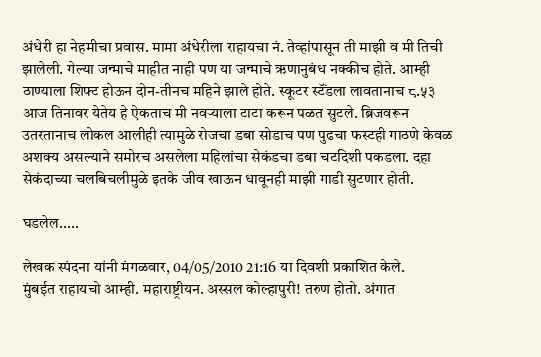अंधेरी हा नेहमीचा प्रवास. मामा अंधेरीला राहायचा नं. तेव्हांपासून ती माझी व मी तिची झालेली. गेल्या जन्माचे माहीत नाही पण या जन्माचे ऋणानुबंध नक्कीच होते. आम्ही ठाण्याला शिफ्ट होऊन दोन-तीनच महिने झाले होते. स्कूटर स्टॅंडला लावतानाच ८.५३ आज तिनावर येतेय हे ऐकताच मी नवऱ्याला टाटा करून पळत सुटले. ब्रिजवरून उतरतानाच लोकल आलीही त्यामुळे रोजचा डबा सोडाच पण पुढचा फस्टही गाठणे केवळ अशक्य असल्याने समोरच असलेला महिलांचा सेकंडचा डबा चटदिशी पकडला. दहा सेकंदाच्या चलबिचलीमुळे इतके जीव खाऊन धावूनही माझी गाडी सुटणार होती.

घडलेल.....

लेखक स्पंदना यांनी मंगळवार, 04/05/2010 21:16 या दिवशी प्रकाशित केले.
मुंबईत राहायचो आम्ही. महाराष्ट्रीयन. अस्सल कोल्हापुरी! तरुण होतो. अंगात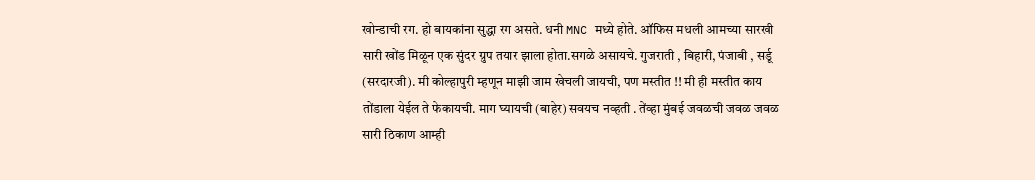खोन्डाची रग. हो बायकांना सुद्धा रग असते. धनी MNC मध्ये होते. ऑफिस मधली आमच्या सारखी सारी खोंड मिळून एक सुंदर ग्रुप तयार झाला होता.सगळे असायचे. गुजराती , बिहारी, पंजाबी , सर्डू (सरदारजी). मी कोल्हापुरी म्हणून माझी जाम खेचली जायची, पण मस्तीत !! मी ही मस्तीत काय तोंडाला येईल ते फेकायची. माग घ्यायची (बाहेर) सवयच नव्हती . तेंव्हा मुंबई जवळची जवळ जवळ सारी ठिकाण आम्ही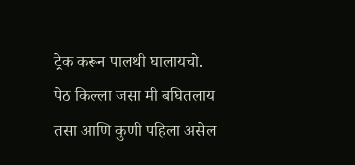ट्रेक करून पालथी घालायचो. पेठ किल्ला जसा मी बघितलाय तसा आणि कुणी पहिला असेल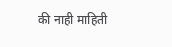की नाही माहिती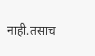नाही.तसाच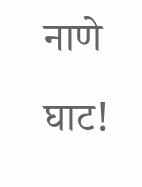नाणे घाट!